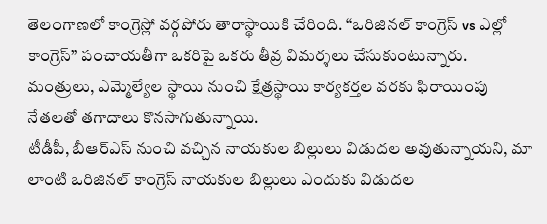తెలంగాణలో కాంగ్రెస్లో వర్గపోరు తారాస్థాయికి చేరింది. “ఒరిజినల్ కాంగ్రెస్ vs ఎల్లో కాంగ్రెస్” పంచాయతీగా ఒకరిపై ఒకరు తీవ్ర విమర్శలు చేసుకుంటున్నారు. మంత్రులు, ఎమ్మెల్యేల స్థాయి నుంచి క్షేత్రస్థాయి కార్యకర్తల వరకు ఫిరాయింపు నేతలతో తగాదాలు కొనసాగుతున్నాయి.
టీడీపీ, బీఆర్ఎస్ నుంచి వచ్చిన నాయకుల బిల్లులు విడుదల అవుతున్నాయని, మా లాంటి ఒరిజినల్ కాంగ్రెస్ నాయకుల బిల్లులు ఎందుకు విడుదల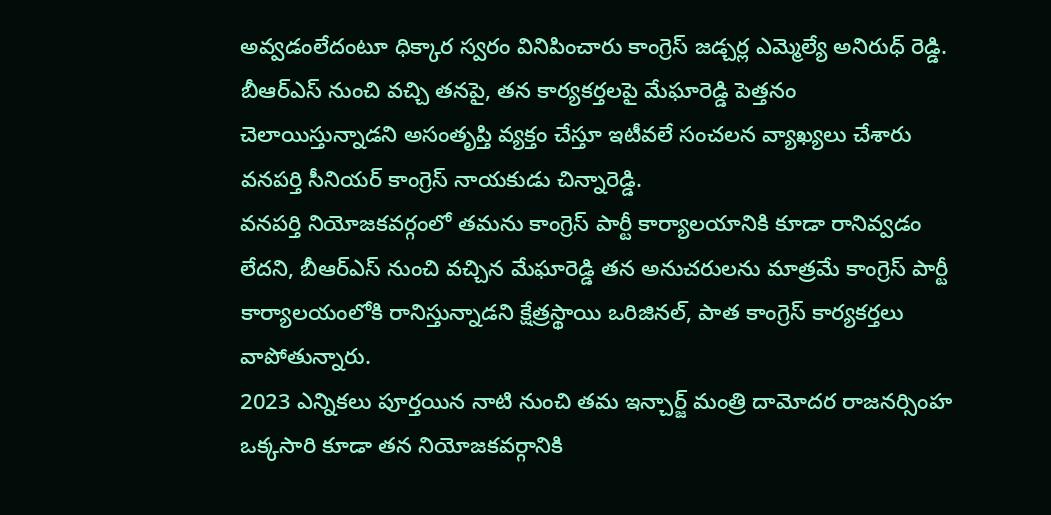అవ్వడంలేదంటూ ధిక్కార స్వరం వినిపించారు కాంగ్రెస్ జడ్చర్ల ఎమ్మెల్యే అనిరుధ్ రెడ్డి.
బీఆర్ఎస్ నుంచి వచ్చి తనపై, తన కార్యకర్తలపై మేఘారెడ్డి పెత్తనం చెలాయిస్తున్నాడని అసంతృప్తి వ్యక్తం చేస్తూ ఇటీవలే సంచలన వ్యాఖ్యలు చేశారు వనపర్తి సీనియర్ కాంగ్రెస్ నాయకుడు చిన్నారెడ్డి.
వనపర్తి నియోజకవర్గంలో తమను కాంగ్రెస్ పార్టీ కార్యాలయానికి కూడా రానివ్వడం లేదని, బీఆర్ఎస్ నుంచి వచ్చిన మేఘారెడ్డి తన అనుచరులను మాత్రమే కాంగ్రెస్ పార్టీ కార్యాలయంలోకి రానిస్తున్నాడని క్షేత్రస్థాయి ఒరిజినల్, పాత కాంగ్రెస్ కార్యకర్తలు వాపోతున్నారు.
2023 ఎన్నికలు పూర్తయిన నాటి నుంచి తమ ఇన్చార్జ్ మంత్రి దామోదర రాజనర్సింహ ఒక్కసారి కూడా తన నియోజకవర్గానికి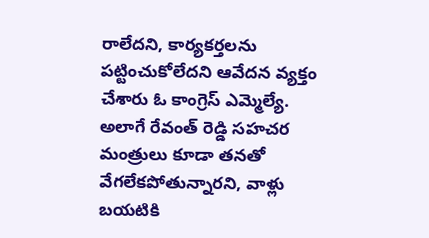రాలేదని, కార్యకర్తలను పట్టించుకోలేదని ఆవేదన వ్యక్తం చేశారు ఓ కాంగ్రెస్ ఎమ్మెల్యే. అలాగే రేవంత్ రెడ్డి సహచర మంత్రులు కూడా తనతో వేగలేకపోతున్నారని, వాళ్లు బయటికి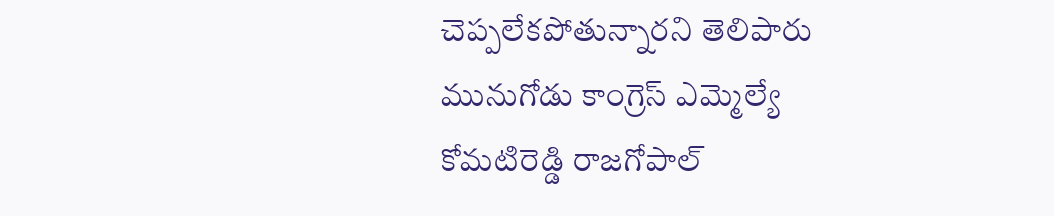చెప్పలేకపోతున్నారని తెలిపారు మునుగోడు కాంగ్రెస్ ఎమ్మెల్యే కోమటిరెడ్డి రాజగోపాల్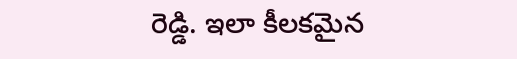రెడ్డి. ఇలా కీలకమైన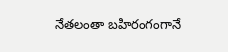నేతలంతా బహిరంగంగానే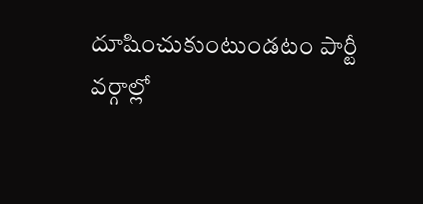దూషించుకుంటుండటం పార్టీ వర్గాల్లో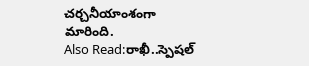చర్చనీయాంశంగా మారింది.
Also Read:రాఖీ..స్పెషల్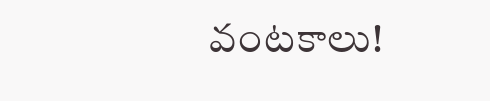వంటకాలు!